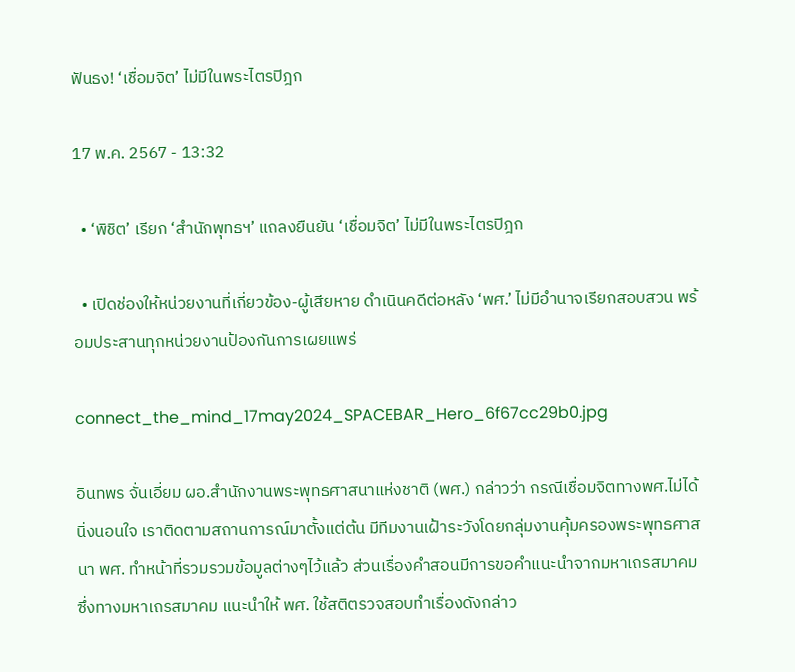ฟันธง! ‘เชื่อมจิต’ ไม่มีในพระไตรปิฎก

17 พ.ค. 2567 - 13:32

  • ‘พิชิต’ เรียก ‘สำนักพุทธฯ’ แถลงยืนยัน ‘เชื่อมจิต’ ไม่มีในพระไตรปิฎก

  • เปิดช่องให้หน่วยงานที่เกี่ยวข้อง-ผู้เสียหาย ดำเนินคดีต่อหลัง ‘พศ.’ ไม่มีอำนาจเรียกสอบสวน พร้อมประสานทุกหน่วยงานป้องกันการเผยแพร่

connect_the_mind_17may2024_SPACEBAR_Hero_6f67cc29b0.jpg

อินทพร จั่นเอี่ยม ผอ.สำนักงานพระพุทธศาสนาแห่งชาติ (พศ.) กล่าวว่า กรณีเชื่อมจิตทางพศ.ไม่ได้นิ่งนอนใจ เราติดตามสถานการณ์มาตั้งแต่ต้น มีทีมงานเฝ้าระวังโดยกลุ่มงานคุ้มครองพระพุทธศาสนา พศ. ทำหน้าที่รวมรวมข้อมูลต่างๆไว้แล้ว ส่วนเรื่องคำสอนมีการขอคำแนะนำจากมหาเถรสมาคม ซึ่งทางมหาเถรสมาคม แนะนำให้ พศ. ใช้สติตรวจสอบทำเรื่องดังกล่าว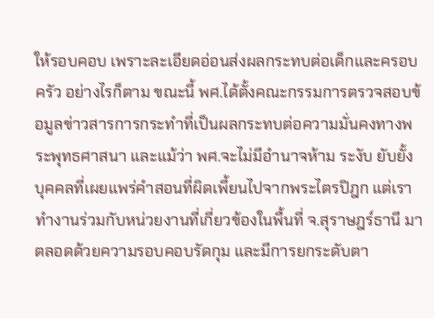ให้รอบคอบ เพราะละเอียดอ่อนส่งผลกระทบต่อเด็กและครอบครัว อย่างไรก็ตาม ขณะนี้ พศ.ได้ตั้งคณะกรรมการตรวจสอบข้อมูลข่าวสารการกระทำที่เป็นผลกระทบต่อความมั่นคงทางพระพุทธศาสนา และแม้ว่า พศ.จะไม่มีอำนาจห้าม ระงับ ยับยั้ง บุคคลที่เผยแพร่คำสอนที่ผิดเพี้ยนไปจากพระไตรปิฎก แต่เราทำงานร่วมกับหน่วยงานที่เกี่ยวข้องในพื้นที่ จ.สุราษฎร์ธานี มาตลอดด้วยความรอบคอบรัดกุม และมีการยกระดับตา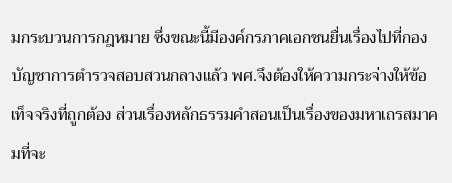มกระบวนการกฎหมาย ซึ่งขณะนี้มีองค์กรภาคเอกชนยื่นเรื่องไปที่กองบัญชาการตำรวจสอบสวนกลางแล้ว พศ.จึงต้องให้ความกระจ่างให้ข้อเท็จจริงที่ถูกต้อง ส่วนเรื่องหลักธรรมคำสอนเป็นเรื่องของมหาเถรสมาคมที่จะ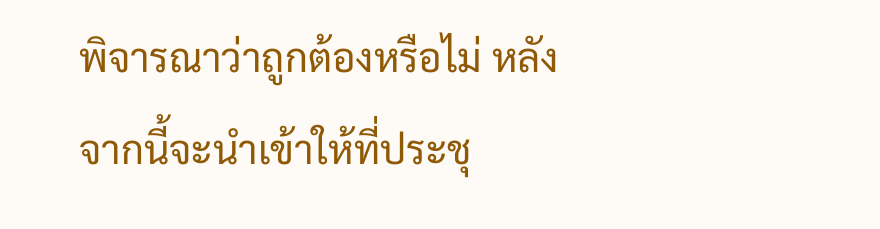พิจารณาว่าถูกต้องหรือไม่ หลังจากนี้จะนำเข้าให้ที่ประชุ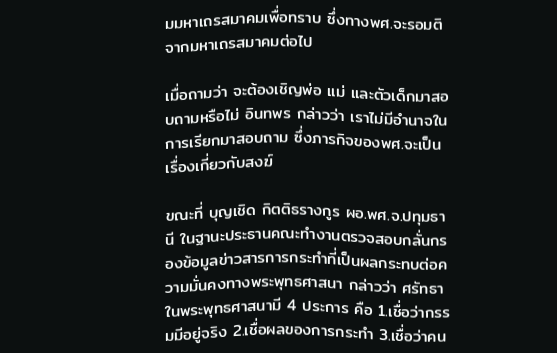มมหาเถรสมาคมเพื่อทราบ ซึ่งทางพศ.จะรอมติจากมหาเถรสมาคมต่อไป

เมื่อถามว่า จะต้องเชิญพ่อ แม่ และตัวเด็กมาสอบถามหรือไม่ อินทพร กล่าวว่า เราไม่มีอำนาจในการเรียกมาสอบถาม ซึ่งภารกิจของพศ.จะเป็นเรื่องเกี่ยวกับสงฆ์

ขณะที่ บุญเชิด กิตติธรางกูร ผอ.พศ.จ.ปทุมธานี ในฐานะประธานคณะทำงานตรวจสอบกลั่นกรองข้อมูลข่าวสารการกระทำที่เป็นผลกระทบต่อความมั่นคงทางพระพุทธศาสนา กล่าวว่า ศรัทธาในพระพุทธศาสนามี 4 ประการ คือ 1.เชื่อว่ากรรมมีอยู่จริง 2.เชื่อผลของการกระทำ 3.เชื่อว่าคน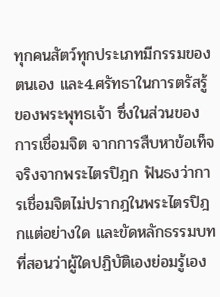ทุกคนสัตว์ทุกประเภทมีกรรมของตนเอง และ4.ศรัทธาในการตรัสรู้ของพระพุทธเจ้า ซึ่งในส่วนของการเชื่อมจิต จากการสืบหาข้อเท็จจริงจากพระไตรปิฎก ฟันธงว่าการเชื่อมจิตไม่ปรากฎในพระไตรปิฎกแต่อย่างใด และขัดหลักธรรมบทที่สอนว่าผู้ใดปฏิบัติเองย่อมรู้เอง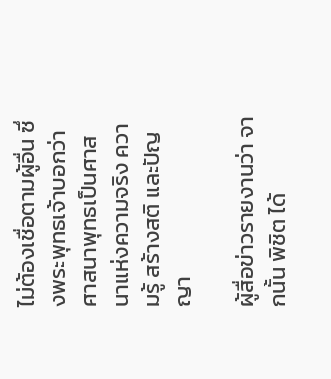ไม่ต้องเชื่อตามผู้อื่น ซึ่งพระพุทธเจ้าบอกว่าศาสนาพุทธเป็นศาสนาแห่งความจริง ความรู้ สร้างสติ และปัญญา

ผู้สื่อข่าวรายงานว่า จากนั้น พิชิต ได้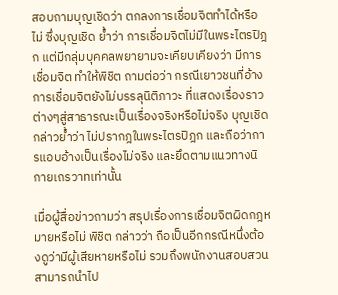สอบถามบุญเชิดว่า ตกลงการเชื่อมจิตทำได้หรือไม่ ซึ่งบุญเชิด ย้ำว่า การเชื่อมจิตไม่มีในพระไตรปิฎก แต่มีกลุ่มบุคคลพยายามจะเคียบเคียงว่า มีการเชื่อมจิต ทำให้พิชิต ถามต่อว่า กรณีเยาวชนที่อ้างการเชื่อมจิตยังไม่บรรลุนิติภาวะ ที่แสดงเรื่องราวต่างๆสู่สาธารณะเป็นเรื่องจริงหรือไม่จริง บุญเชิด กล่าวย้ำว่า ไม่ปรากฎในพระไตรปิฎก และถือว่าการแอบอ้างเป็นเรื่องไม่จริง และยึดตามแนวทางนิกายเถรวาทเท่านั้น

เมื่อผู้สื่อข่าวถามว่า สรุปเรื่องการเชื่อมจิตผิดกฎหมายหรือไม่ พิชิต กล่าวว่า ถือเป็นอีกกรณีหนึ่งต้องดูว่ามีผู้เสียหายหรือไม่ รวมถึงพนักงานสอบสวนสามารถนำไป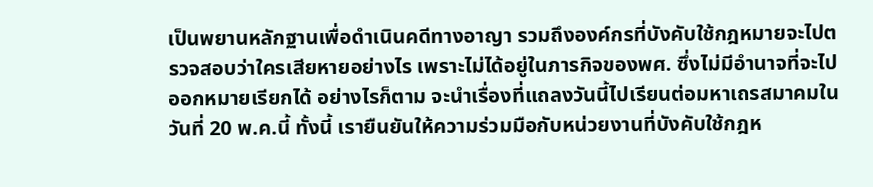เป็นพยานหลักฐานเพื่อดำเนินคดีทางอาญา รวมถึงองค์กรที่บังคับใช้กฎหมายจะไปตรวจสอบว่าใครเสียหายอย่างไร เพราะไม่ได้อยู่ในภารกิจของพศ. ซึ่งไม่มีอำนาจที่จะไปออกหมายเรียกได้ อย่างไรก็ตาม จะนำเรื่องที่แถลงวันนี้ไปเรียนต่อมหาเถรสมาคมในวันที่ 20 พ.ค.นี้ ทั้งนี้ เรายืนยันให้ความร่วมมือกับหน่วยงานที่บังคับใช้กฎห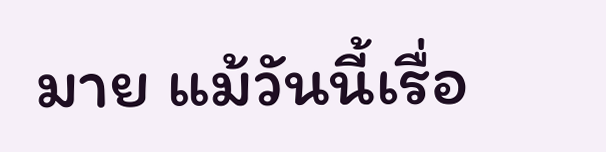มาย แม้วันนี้เรื่อ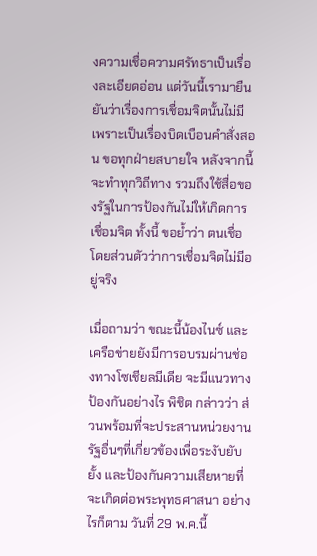งความเชื่อความศรัทธาเป็นเรื่องละเอียดอ่อน แต่วันนี้เรามายืนยันว่าเรื่องการเชื่อมจิตนั้นไม่มี เพราะเป็นเรื่องบิดเบือนคำสั่งสอน ขอทุกฝ่ายสบายใจ หลังจากนี้จะทำทุกวิถีทาง รวมถึงใช้สื่อของรัฐในการป้องกันไม่ให้เกิดการเชื่อมจิต ทั้งนี้ ขอย้ำว่า ตนเชื่อโดยส่วนตัวว่าการเชื่อมจิตไม่มีอยู่จริง

เมื่อถามว่า ขณะนี้น้องไนซ์ และเครือข่ายยังมีการอบรมผ่านช่องทางโซเชียลมีเดีย จะมีแนวทางป้องกันอย่างไร พิชิต กล่าวว่า ส่วนพร้อมที่จะประสานหน่วยงานรัฐอื่นๆที่เกี่ยวข้องเพื่อระงับยับยั้ง และป้องกันความเสียหายที่จะเกิดต่อพระพุทธศาสนา อย่างไรก็ตาม วันที่ 29 พ.ค.นี้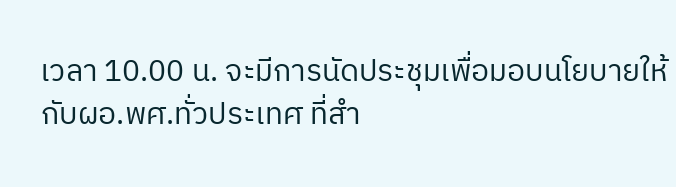เวลา 10.00 น. จะมีการนัดประชุมเพื่อมอบนโยบายให้กับผอ.พศ.ทั่วประเทศ ที่สำ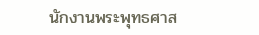นักงานพระพุทธศาส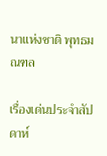นาแห่งชาติ พุทธมณฑล

เรื่องเด่นประจำสัปดาห์